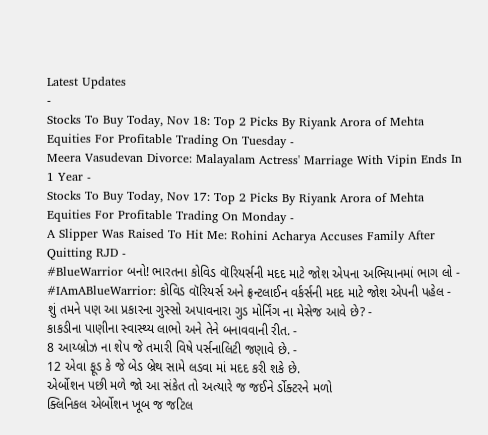Latest Updates
-
Stocks To Buy Today, Nov 18: Top 2 Picks By Riyank Arora of Mehta Equities For Profitable Trading On Tuesday -
Meera Vasudevan Divorce: Malayalam Actress' Marriage With Vipin Ends In 1 Year -
Stocks To Buy Today, Nov 17: Top 2 Picks By Riyank Arora of Mehta Equities For Profitable Trading On Monday -
A Slipper Was Raised To Hit Me: Rohini Acharya Accuses Family After Quitting RJD -
#BlueWarrior બનો! ભારતના કોવિડ વૉરિયર્સની મદદ માટે જોશ એપના અભિયાનમાં ભાગ લો -
#IAmABlueWarrior: કોવિડ વૉરિયર્સ અને ફ્રન્ટલાઈન વર્કર્સની મદદ માટે જોશ એપની પહેલ -
શું તમને પણ આ પ્રકારના ગુસ્સો અપાવનારા ગુડ મોર્નિંગ ના મેસેજ આવે છે? -
કાકડીના પાણીના સ્વાસ્થ્ય લાભો અને તેને બનાવવાની રીત. -
8 આય્બ્રોઝ ના શેપ જે તમારી વિષે પર્સનાલિટી જણાવે છે. -
12 એવા ફૂડ કે જે બેડ બ્રેથ સામે લડવા માં મદદ કરી શકે છે.
એર્બોશન પછી મળે જો આ સંકેત તો અત્યારે જ જઈને ર્ડોક્ટરને મળો
ક્લિનિકલ એર્બોશન ખૂબ જ જટિલ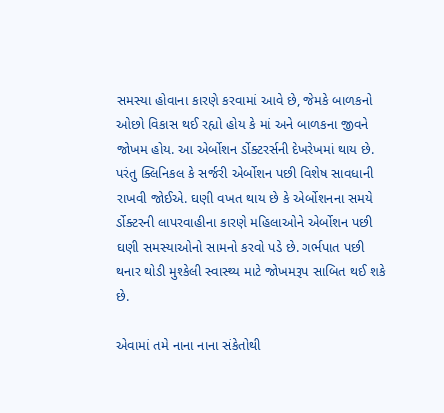સમસ્યા હોવાના કારણે કરવામાં આવે છે, જેમકે બાળકનો ઓછો વિકાસ થઈ રહ્યો હોય કે માં અને બાળકના જીવને જોખમ હોય. આ એર્બોશન ર્ડોક્ટરર્સની દેખરેખમાં થાય છે.
પરંતુ ક્લિનિકલ કે સર્જરી એર્બોશન પછી વિશેષ સાવધાની રાખવી જોઈએ. ઘણી વખત થાય છે કે એર્બોશનના સમયે ર્ડોક્ટરની લાપરવાહીના કારણે મહિલાઓને એર્બોશન પછી ઘણી સમસ્યાઓનો સામનો કરવો પડે છે. ગર્ભપાત પછી થનાર થોડી મુશ્કેલી સ્વાસ્થ્ય માટે જોખમરૂપ સાબિત થઈ શકે છે.

એવામાં તમે નાના નાના સંકેતોથી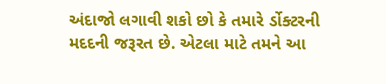અંદાજો લગાવી શકો છો કે તમારે ર્ડોક્ટરની મદદની જરૂરત છે. એટલા માટે તમને આ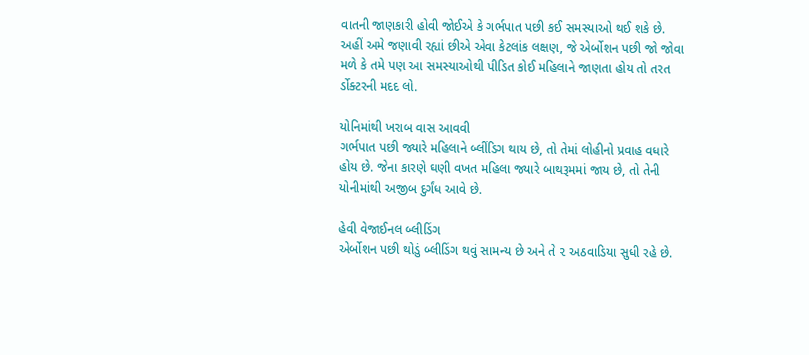વાતની જાણકારી હોવી જોઈએ કે ગર્ભપાત પછી કઈ સમસ્યાઓ થઈ શકે છે.
અહીં અમે જણાવી રહ્યાં છીએ એવા કેટલાંક લક્ષણ, જે એર્બોશન પછી જો જોવા મળે કે તમે પણ આ સમસ્યાઓથી પીડિત કોઈ મહિલાને જાણતા હોય તો તરત ર્ડોક્ટરની મદદ લો.

યોનિમાંથી ખરાબ વાસ આવવી
ગર્ભપાત પછી જ્યારે મહિલાને બ્લીંડિગ થાય છે, તો તેમાં લોહીનો પ્રવાહ વધારે હોય છે. જેના કારણે ઘણી વખત મહિલા જ્યારે બાથરૂમમાં જાય છે, તો તેની યોનીમાંથી અજીબ દુર્ગંધ આવે છે.

હેવી વેજાઈનલ બ્લીડિંગ
એર્બોશન પછી થોડું બ્લીડિંગ થવું સામન્ય છે અને તે ૨ અઠવાડિયા સુધી રહે છે.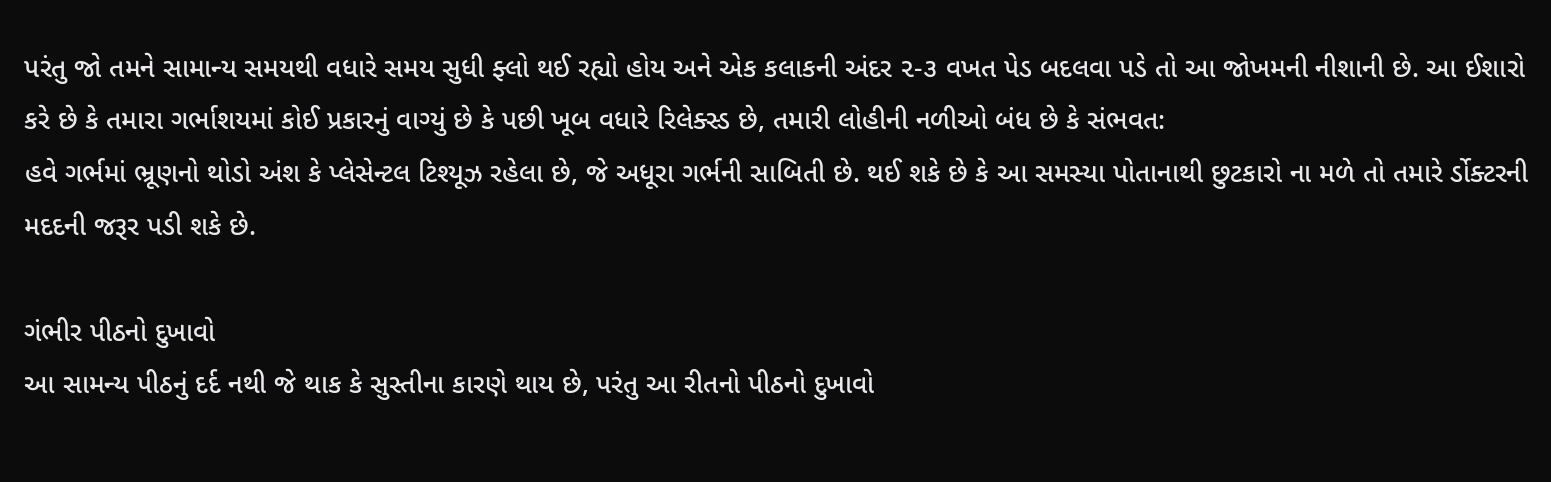પરંતુ જો તમને સામાન્ય સમયથી વધારે સમય સુધી ફ્લો થઈ રહ્યો હોય અને એક કલાકની અંદર ૨-૩ વખત પેડ બદલવા પડે તો આ જોખમની નીશાની છે. આ ઈશારો કરે છે કે તમારા ગર્ભાશયમાં કોઈ પ્રકારનું વાગ્યું છે કે પછી ખૂબ વધારે રિલેક્સ્ડ છે, તમારી લોહીની નળીઓ બંધ છે કે સંભવત:
હવે ગર્ભમાં ભ્રૂણનો થોડો અંશ કે પ્લેસેન્ટલ ટિશ્યૂઝ રહેલા છે, જે અધૂરા ગર્ભની સાબિતી છે. થઈ શકે છે કે આ સમસ્યા પોતાનાથી છુટકારો ના મળે તો તમારે ર્ડોક્ટરની મદદની જરૂર પડી શકે છે.

ગંભીર પીઠનો દુખાવો
આ સામન્ય પીઠનું દર્દ નથી જે થાક કે સુસ્તીના કારણે થાય છે, પરંતુ આ રીતનો પીઠનો દુખાવો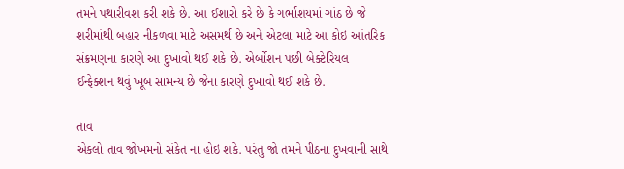તમને પથારીવશ કરી શકે છે. આ ઈશારો કરે છે કે ગર્ભાશયમાં ગાંઠ છે જે શરીમાંથી બહાર નીકળવા માટે અસમર્થ છે અને એટલા માટે આ કોઇ આંતરિક સંક્રમણના કારણે આ દુખાવો થઈ શકે છે. એર્બોશન પછી બેક્ટેરિયલ ઈન્ફેક્શન થવું ખૂબ સામન્ય છે જેના કારણે દુખાવો થઈ શકે છે.

તાવ
એકલો તાવ જોખમનો સંકેત ના હોઇ શકે. પરંતુ જો તમને પીઠના દુખવાની સાથે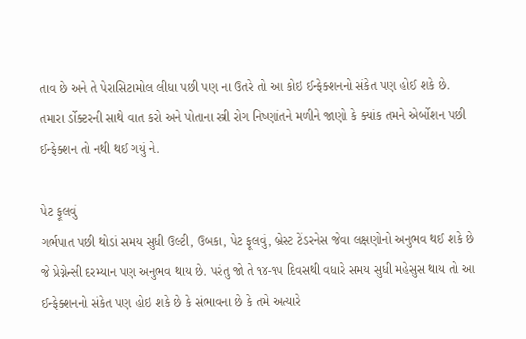તાવ છે અને તે પેરાસિટામોલ લીધા પછી પણ ના ઉતરે તો આ કોઇ ઈન્ફેક્શનનો સંકેત પણ હોઈ શકે છે. તમારા ર્ડોક્ટરની સાથે વાત કરો અને પોતાના સ્ત્રી રોગ નિષ્ણાંતને મળીને જાણો કે ક્યાંક તમને એર્બોશન પછી ઈન્ફેક્શન તો નથી થઈ ગયું ને.

પેટ ફૂલવું
ગર્ભપાત પછી થોડાં સમય સુધી ઉલ્ટી, ઉબકા, પેટ ફૂલવું, બ્રેસ્ટ ટેંડરનેસ જેવા લક્ષણોનો અનુભવ થઈ શકે છે જે પ્રેગ્નેન્સી દરમ્યાન પણ અનુભવ થાય છે. પરંતુ જો તે ૧૪-૧૫ દિવસથી વધારે સમય સુધી મહેસુસ થાય તો આ ઈન્ફેક્શનનો સંકેત પણ હોઇ શકે છે કે સંભાવના છે કે તમે અત્યારે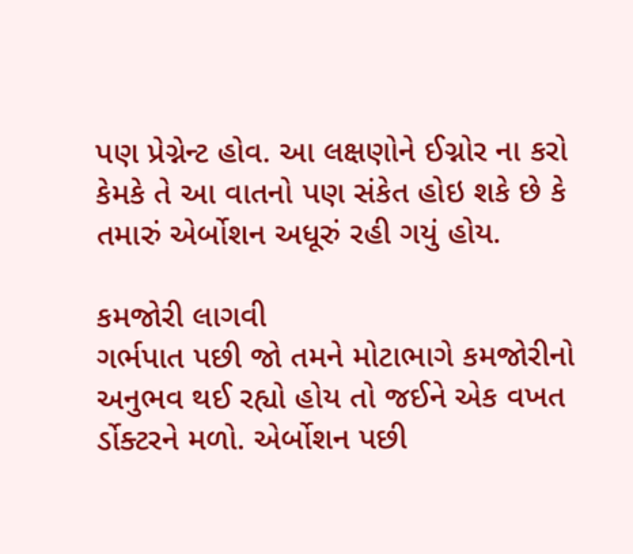પણ પ્રેગ્નેન્ટ હોવ. આ લક્ષણોને ઈગ્નોર ના કરો કેમકે તે આ વાતનો પણ સંકેત હોઇ શકે છે કે તમારું એર્બોશન અધૂરું રહી ગયું હોય.

કમજોરી લાગવી
ગર્ભપાત પછી જો તમને મોટાભાગે કમજોરીનો અનુભવ થઈ રહ્યો હોય તો જઈને એક વખત ર્ડોક્ટરને મળો. એર્બોશન પછી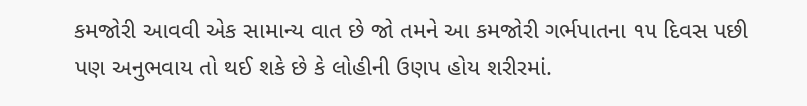કમજોરી આવવી એક સામાન્ય વાત છે જો તમને આ કમજોરી ગર્ભપાતના ૧૫ દિવસ પછી પણ અનુભવાય તો થઈ શકે છે કે લોહીની ઉણપ હોય શરીરમાં.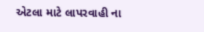એટલા માટે લાપરવાહી ના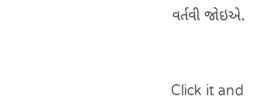વર્તવી જોઇએ.



Click it and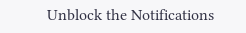Unblock the Notifications